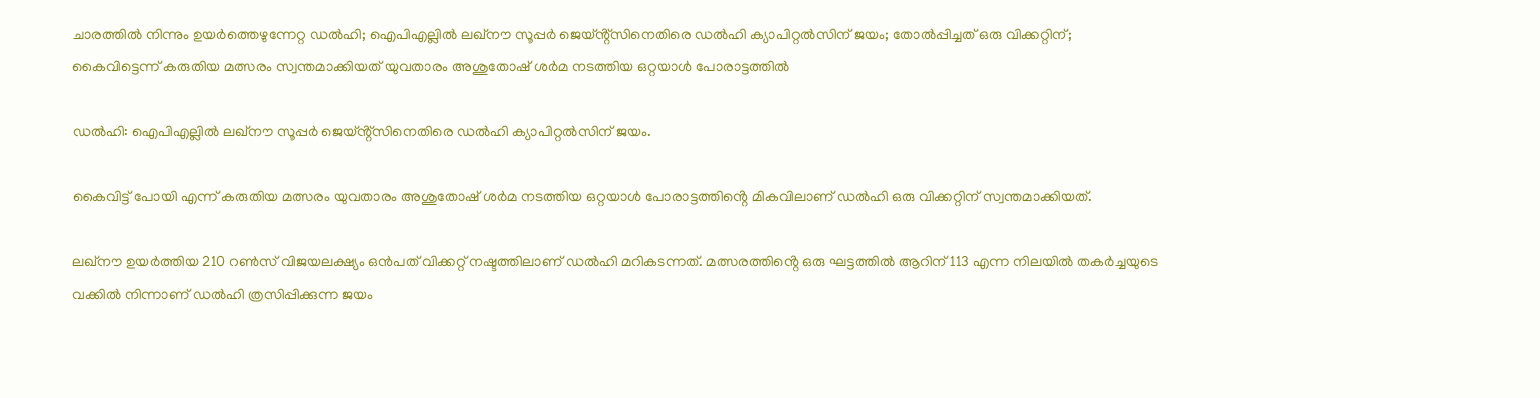ചാരത്തില്‍ നിന്നും ഉയര്‍ത്തെഴുന്നേറ്റ ഡല്‍ഹി; ഐപിഎല്ലില്‍ ലഖ്നൗ സൂപ്പർ ജെയ്ൻ്റ്സിനെതിരെ ഡല്‍ഹി ക്യാപിറ്റല്‍സിന് ജയം; തോല്‍പ്പിച്ചത് ഒരു വിക്കറ്റിന്; കൈവിട്ടെന്ന് കരുതിയ മത്സരം സ്വന്തമാക്കിയത് യുവതാരം അശുതോഷ് ശർമ നടത്തിയ ഒറ്റയാള്‍ പോരാട്ടത്തിൽ

ഡൽഹി: ഐപിഎല്ലില്‍ ലഖ്നൗ സൂപ്പർ ജെയ്ൻ്റ്സിനെതിരെ ഡല്‍ഹി ക്യാപിറ്റല്‍സിന് ജയം.

കൈവിട്ട് പോയി എന്ന് കരുതിയ മത്സരം യുവതാരം അശുതോഷ് ശർമ നടത്തിയ ഒറ്റയാള്‍ പോരാട്ടത്തിൻ്റെ മികവിലാണ് ഡല്‍ഹി ഒരു വിക്കറ്റിന് സ്വന്തമാക്കിയത്.

ലഖ്നൗ ഉയർത്തിയ 210 റണ്‍സ് വിജയലക്ഷ്യം ഒൻപത് വിക്കറ്റ് നഷ്ടത്തിലാണ് ഡല്‍ഹി മറികടന്നത്. മത്സരത്തിൻ്റെ ഒരു ഘട്ടത്തില്‍ ആറിന് 113 എന്ന നിലയില്‍ തകർച്ചയുടെ വക്കില്‍ നിന്നാണ് ഡല്‍ഹി ത്രസിപ്പിക്കുന്ന ജയം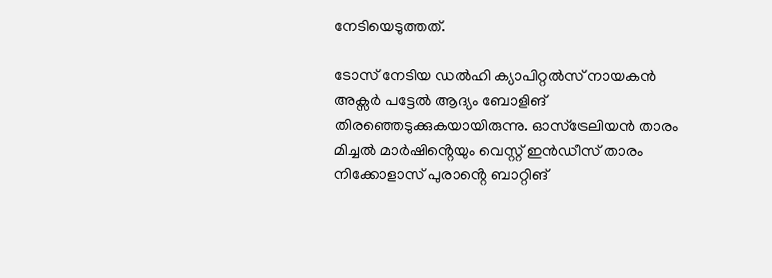നേടിയെടുത്തത്.

ടോസ് നേടിയ ഡല്‍ഹി ക്യാപിറ്റല്‍സ് നായകൻ അക്സർ പട്ടേല്‍ ആദ്യം ബോളിങ് തിരഞ്ഞെടുക്കുകയായിരുന്നു. ഓസ്ട്രേലിയൻ താരം മിച്ചല്‍ മാർഷിൻ്റെയും വെസ്റ്റ് ഇൻഡീസ് താരം നിക്കോളാസ് പുരാൻ്റെ ബാറ്റിങ്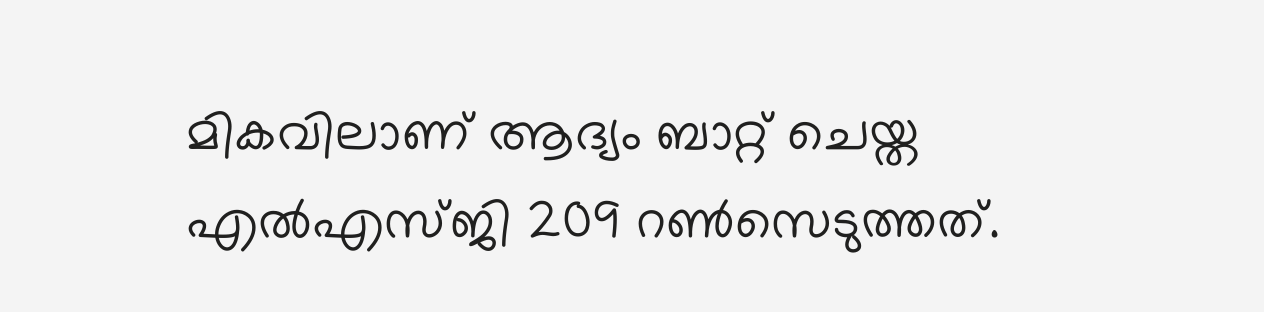മികവിലാണ് ആദ്യം ബാറ്റ് ചെയ്ത എല്‍എസ്ജി 209 റണ്‍സെടുത്തത്.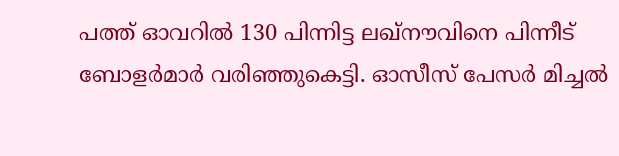പത്ത് ഓവറില്‍ 130 പിന്നിട്ട ലഖ്നൗവിനെ പിന്നീട് ബോളർമാർ വരിഞ്ഞുകെട്ടി. ഓസീസ് പേസർ മിച്ചല്‍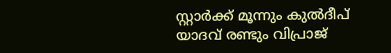സ്റ്റാർക്ക് മൂന്നും കുല്‍ദീപ് യാദവ് രണ്ടും വിപ്രാജ്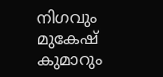നിഗവും മുകേഷ് കുമാറും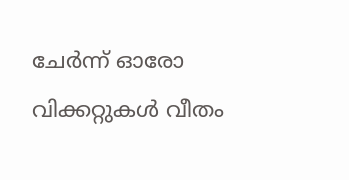ചേർന്ന് ഓരോ വിക്കറ്റുകള്‍ വീതം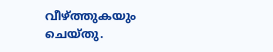വീഴ്ത്തുകയും ചെയ്തു.